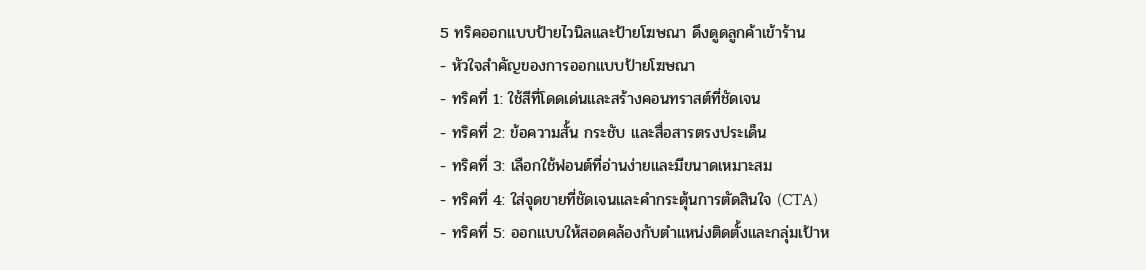5 ทริคออกแบบป้ายไวนิลและป้ายโฆษณา ดึงดูดลูกค้าเข้าร้าน
- หัวใจสำคัญของการออกแบบป้ายโฆษณา
- ทริคที่ 1: ใช้สีที่โดดเด่นและสร้างคอนทราสต์ที่ชัดเจน
- ทริคที่ 2: ข้อความสั้น กระชับ และสื่อสารตรงประเด็น
- ทริคที่ 3: เลือกใช้ฟอนต์ที่อ่านง่ายและมีขนาดเหมาะสม
- ทริคที่ 4: ใส่จุดขายที่ชัดเจนและคำกระตุ้นการตัดสินใจ (CTA)
- ทริคที่ 5: ออกแบบให้สอดคล้องกับตำแหน่งติดตั้งและกลุ่มเป้าห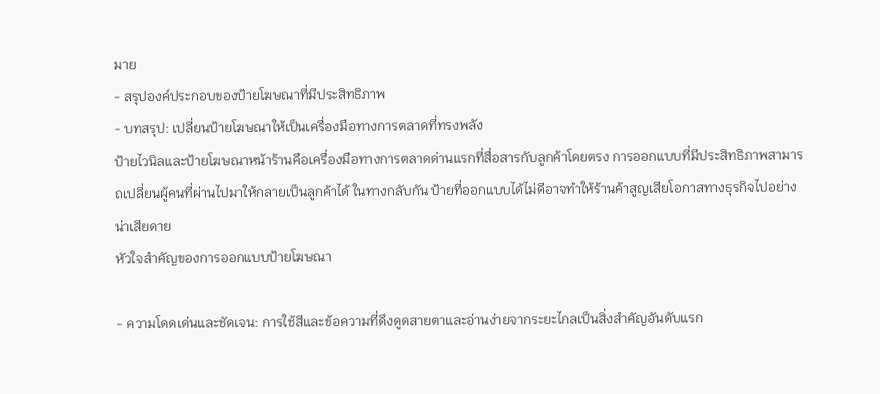มาย
- สรุปองค์ประกอบของป้ายโฆษณาที่มีประสิทธิภาพ
- บทสรุป: เปลี่ยนป้ายโฆษณาให้เป็นเครื่องมือทางการตลาดที่ทรงพลัง
ป้ายไวนิลและป้ายโฆษณาหน้าร้านคือเครื่องมือทางการตลาดด่านแรกที่สื่อสารกับลูกค้าโดยตรง การออกแบบที่มีประสิทธิภาพสามารถเปลี่ยนผู้คนที่ผ่านไปมาให้กลายเป็นลูกค้าได้ ในทางกลับกัน ป้ายที่ออกแบบได้ไม่ดีอาจทำให้ร้านค้าสูญเสียโอกาสทางธุรกิจไปอย่างน่าเสียดาย
หัวใจสำคัญของการออกแบบป้ายโฆษณา

- ความโดดเด่นและชัดเจน: การใช้สีและข้อความที่ดึงดูดสายตาและอ่านง่ายจากระยะไกลเป็นสิ่งสำคัญอันดับแรก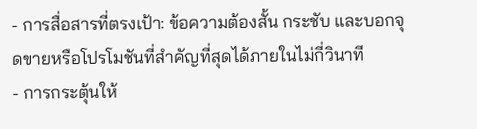- การสื่อสารที่ตรงเป้า: ข้อความต้องสั้น กระชับ และบอกจุดขายหรือโปรโมชันที่สำคัญที่สุดได้ภายในไม่กี่วินาที
- การกระตุ้นให้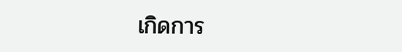เกิดการ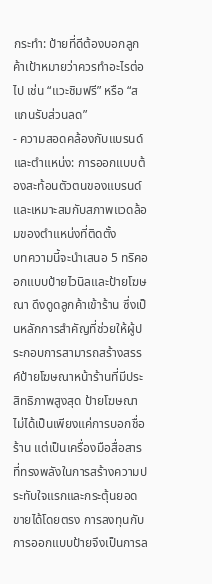กระทำ: ป้ายที่ดีต้องบอกลูกค้าเป้าหมายว่าควรทำอะไรต่อไป เช่น “แวะชิมฟรี” หรือ “สแกนรับส่วนลด”
- ความสอดคล้องกับแบรนด์และตำแหน่ง: การออกแบบต้องสะท้อนตัวตนของแบรนด์และเหมาะสมกับสภาพแวดล้อมของตำแหน่งที่ติดตั้ง
บทความนี้จะนำเสนอ 5 ทริคออกแบบป้ายไวนิลและป้ายโฆษณา ดึงดูดลูกค้าเข้าร้าน ซึ่งเป็นหลักการสำคัญที่ช่วยให้ผู้ประกอบการสามารถสร้างสรรค์ป้ายโฆษณาหน้าร้านที่มีประสิทธิภาพสูงสุด ป้ายโฆษณาไม่ได้เป็นเพียงแค่การบอกชื่อร้าน แต่เป็นเครื่องมือสื่อสารที่ทรงพลังในการสร้างความประทับใจแรกและกระตุ้นยอดขายได้โดยตรง การลงทุนกับการออกแบบป้ายจึงเป็นการล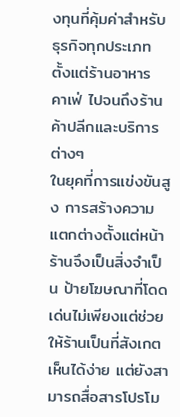งทุนที่คุ้มค่าสำหรับธุรกิจทุกประเภท ตั้งแต่ร้านอาหาร คาเฟ่ ไปจนถึงร้านค้าปลีกและบริการต่างๆ
ในยุคที่การแข่งขันสูง การสร้างความแตกต่างตั้งแต่หน้าร้านจึงเป็นสิ่งจำเป็น ป้ายโฆษณาที่โดดเด่นไม่เพียงแต่ช่วยให้ร้านเป็นที่สังเกตเห็นได้ง่าย แต่ยังสามารถสื่อสารโปรโม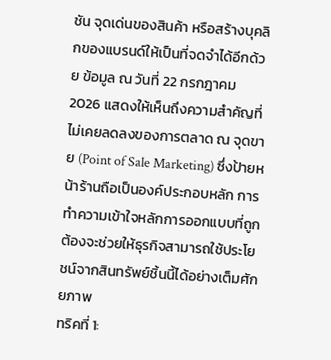ชัน จุดเด่นของสินค้า หรือสร้างบุคลิกของแบรนด์ให้เป็นที่จดจำได้อีกด้วย ข้อมูล ณ วันที่ 22 กรกฎาคม 2026 แสดงให้เห็นถึงความสำคัญที่ไม่เคยลดลงของการตลาด ณ จุดขาย (Point of Sale Marketing) ซึ่งป้ายหน้าร้านถือเป็นองค์ประกอบหลัก การทำความเข้าใจหลักการออกแบบที่ถูกต้องจะช่วยให้ธุรกิจสามารถใช้ประโยชน์จากสินทรัพย์ชิ้นนี้ได้อย่างเต็มศักยภาพ
ทริคที่ 1: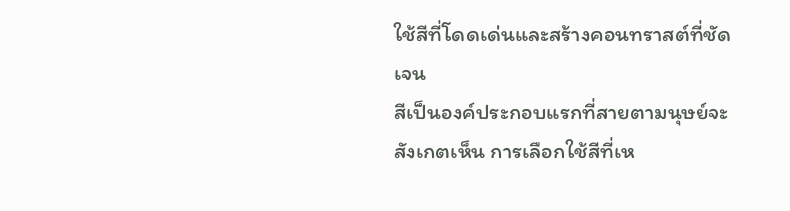ใช้สีที่โดดเด่นและสร้างคอนทราสต์ที่ชัดเจน
สีเป็นองค์ประกอบแรกที่สายตามนุษย์จะสังเกตเห็น การเลือกใช้สีที่เห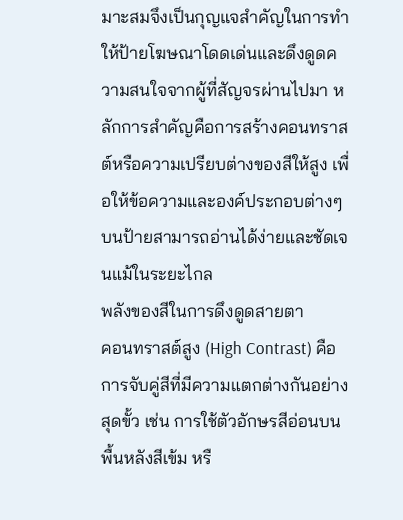มาะสมจึงเป็นกุญแจสำคัญในการทำให้ป้ายโฆษณาโดดเด่นและดึงดูดความสนใจจากผู้ที่สัญจรผ่านไปมา หลักการสำคัญคือการสร้างคอนทราสต์หรือความเปรียบต่างของสีให้สูง เพื่อให้ข้อความและองค์ประกอบต่างๆ บนป้ายสามารถอ่านได้ง่ายและชัดเจนแม้ในระยะไกล
พลังของสีในการดึงดูดสายตา
คอนทราสต์สูง (High Contrast) คือการจับคู่สีที่มีความแตกต่างกันอย่างสุดขั้ว เช่น การใช้ตัวอักษรสีอ่อนบนพื้นหลังสีเข้ม หรื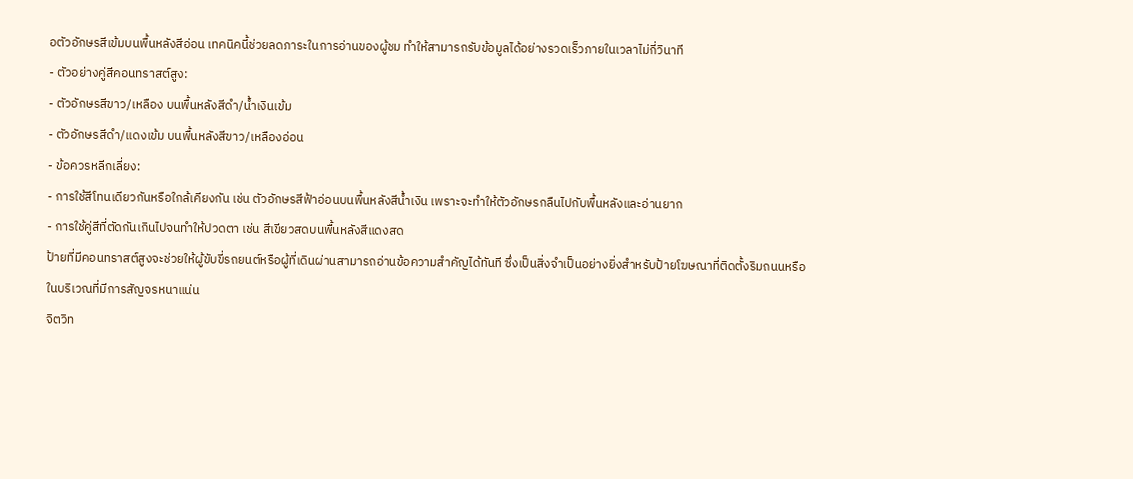อตัวอักษรสีเข้มบนพื้นหลังสีอ่อน เทคนิคนี้ช่วยลดภาระในการอ่านของผู้ชม ทำให้สามารถรับข้อมูลได้อย่างรวดเร็วภายในเวลาไม่กี่วินาที
- ตัวอย่างคู่สีคอนทราสต์สูง:
- ตัวอักษรสีขาว/เหลือง บนพื้นหลังสีดำ/น้ำเงินเข้ม
- ตัวอักษรสีดำ/แดงเข้ม บนพื้นหลังสีขาว/เหลืองอ่อน
- ข้อควรหลีกเลี่ยง:
- การใช้สีโทนเดียวกันหรือใกล้เคียงกัน เช่น ตัวอักษรสีฟ้าอ่อนบนพื้นหลังสีน้ำเงิน เพราะจะทำให้ตัวอักษรกลืนไปกับพื้นหลังและอ่านยาก
- การใช้คู่สีที่ตัดกันเกินไปจนทำให้ปวดตา เช่น สีเขียวสดบนพื้นหลังสีแดงสด
ป้ายที่มีคอนทราสต์สูงจะช่วยให้ผู้ขับขี่รถยนต์หรือผู้ที่เดินผ่านสามารถอ่านข้อความสำคัญได้ทันที ซึ่งเป็นสิ่งจำเป็นอย่างยิ่งสำหรับป้ายโฆษณาที่ติดตั้งริมถนนหรือในบริเวณที่มีการสัญจรหนาแน่น
จิตวิท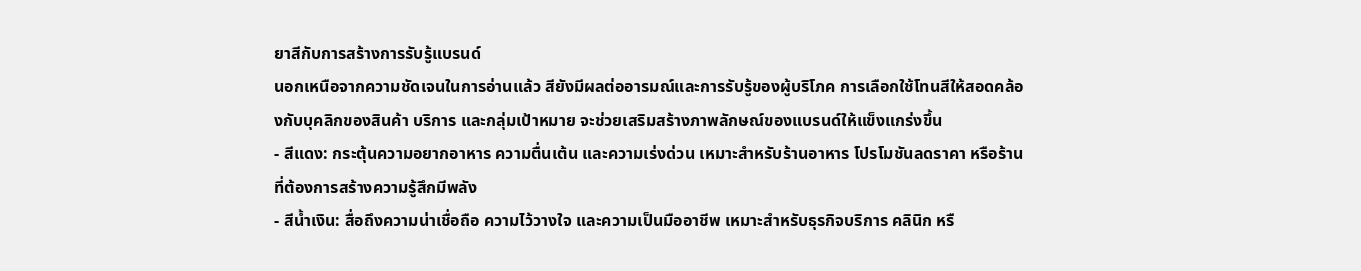ยาสีกับการสร้างการรับรู้แบรนด์
นอกเหนือจากความชัดเจนในการอ่านแล้ว สียังมีผลต่ออารมณ์และการรับรู้ของผู้บริโภค การเลือกใช้โทนสีให้สอดคล้องกับบุคลิกของสินค้า บริการ และกลุ่มเป้าหมาย จะช่วยเสริมสร้างภาพลักษณ์ของแบรนด์ให้แข็งแกร่งขึ้น
- สีแดง: กระตุ้นความอยากอาหาร ความตื่นเต้น และความเร่งด่วน เหมาะสำหรับร้านอาหาร โปรโมชันลดราคา หรือร้านที่ต้องการสร้างความรู้สึกมีพลัง
- สีน้ำเงิน: สื่อถึงความน่าเชื่อถือ ความไว้วางใจ และความเป็นมืออาชีพ เหมาะสำหรับธุรกิจบริการ คลินิก หรื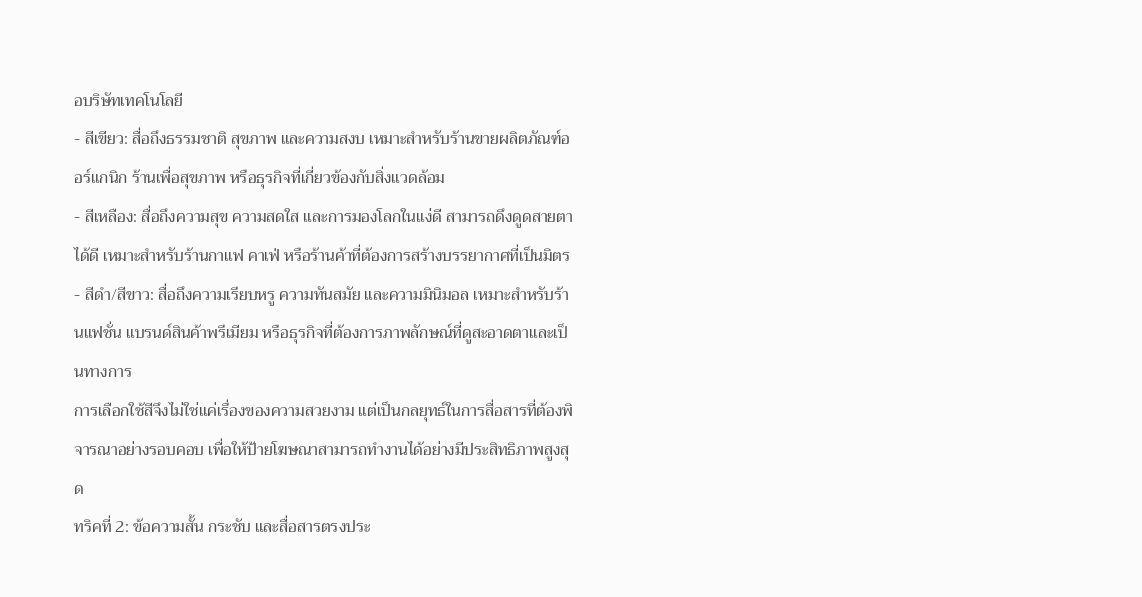อบริษัทเทคโนโลยี
- สีเขียว: สื่อถึงธรรมชาติ สุขภาพ และความสงบ เหมาะสำหรับร้านขายผลิตภัณฑ์ออร์แกนิก ร้านเพื่อสุขภาพ หรือธุรกิจที่เกี่ยวข้องกับสิ่งแวดล้อม
- สีเหลือง: สื่อถึงความสุข ความสดใส และการมองโลกในแง่ดี สามารถดึงดูดสายตาได้ดี เหมาะสำหรับร้านกาแฟ คาเฟ่ หรือร้านค้าที่ต้องการสร้างบรรยากาศที่เป็นมิตร
- สีดำ/สีขาว: สื่อถึงความเรียบหรู ความทันสมัย และความมินิมอล เหมาะสำหรับร้านแฟชั่น แบรนด์สินค้าพรีเมียม หรือธุรกิจที่ต้องการภาพลักษณ์ที่ดูสะอาดตาและเป็นทางการ
การเลือกใช้สีจึงไม่ใช่แค่เรื่องของความสวยงาม แต่เป็นกลยุทธ์ในการสื่อสารที่ต้องพิจารณาอย่างรอบคอบ เพื่อให้ป้ายโฆษณาสามารถทำงานได้อย่างมีประสิทธิภาพสูงสุด
ทริคที่ 2: ข้อความสั้น กระชับ และสื่อสารตรงประ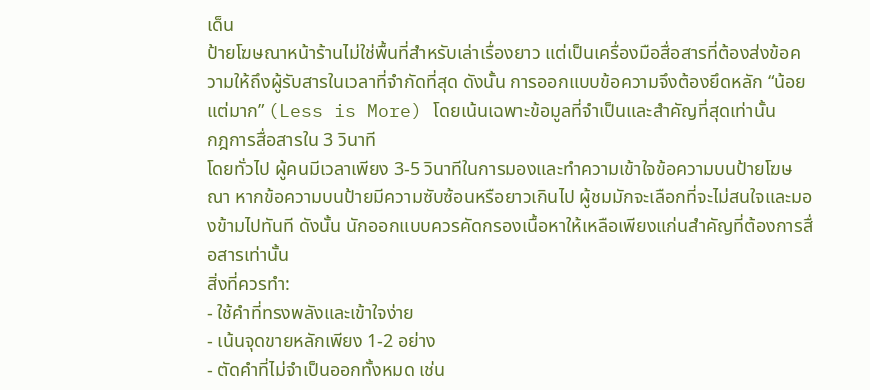เด็น
ป้ายโฆษณาหน้าร้านไม่ใช่พื้นที่สำหรับเล่าเรื่องยาว แต่เป็นเครื่องมือสื่อสารที่ต้องส่งข้อความให้ถึงผู้รับสารในเวลาที่จำกัดที่สุด ดังนั้น การออกแบบข้อความจึงต้องยึดหลัก “น้อยแต่มาก” (Less is More) โดยเน้นเฉพาะข้อมูลที่จำเป็นและสำคัญที่สุดเท่านั้น
กฎการสื่อสารใน 3 วินาที
โดยทั่วไป ผู้คนมีเวลาเพียง 3-5 วินาทีในการมองและทำความเข้าใจข้อความบนป้ายโฆษณา หากข้อความบนป้ายมีความซับซ้อนหรือยาวเกินไป ผู้ชมมักจะเลือกที่จะไม่สนใจและมองข้ามไปทันที ดังนั้น นักออกแบบควรคัดกรองเนื้อหาให้เหลือเพียงแก่นสำคัญที่ต้องการสื่อสารเท่านั้น
สิ่งที่ควรทำ:
- ใช้คำที่ทรงพลังและเข้าใจง่าย
- เน้นจุดขายหลักเพียง 1-2 อย่าง
- ตัดคำที่ไม่จำเป็นออกทั้งหมด เช่น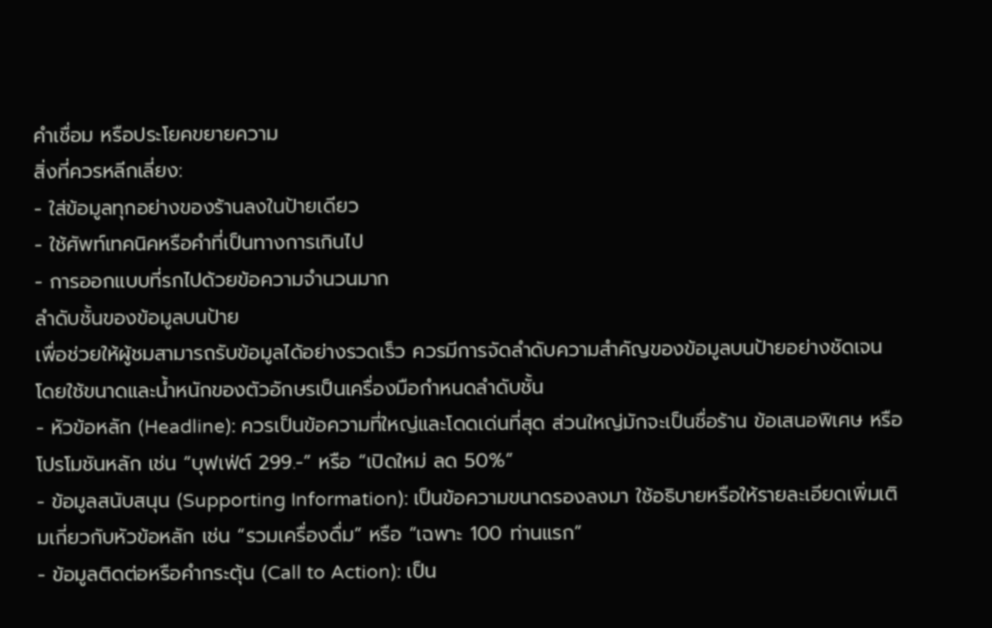คำเชื่อม หรือประโยคขยายความ
สิ่งที่ควรหลีกเลี่ยง:
- ใส่ข้อมูลทุกอย่างของร้านลงในป้ายเดียว
- ใช้ศัพท์เทคนิคหรือคำที่เป็นทางการเกินไป
- การออกแบบที่รกไปด้วยข้อความจำนวนมาก
ลำดับชั้นของข้อมูลบนป้าย
เพื่อช่วยให้ผู้ชมสามารถรับข้อมูลได้อย่างรวดเร็ว ควรมีการจัดลำดับความสำคัญของข้อมูลบนป้ายอย่างชัดเจน โดยใช้ขนาดและน้ำหนักของตัวอักษรเป็นเครื่องมือกำหนดลำดับชั้น
- หัวข้อหลัก (Headline): ควรเป็นข้อความที่ใหญ่และโดดเด่นที่สุด ส่วนใหญ่มักจะเป็นชื่อร้าน ข้อเสนอพิเศษ หรือโปรโมชันหลัก เช่น “บุฟเฟ่ต์ 299.-” หรือ “เปิดใหม่ ลด 50%”
- ข้อมูลสนับสนุน (Supporting Information): เป็นข้อความขนาดรองลงมา ใช้อธิบายหรือให้รายละเอียดเพิ่มเติมเกี่ยวกับหัวข้อหลัก เช่น “รวมเครื่องดื่ม” หรือ “เฉพาะ 100 ท่านแรก”
- ข้อมูลติดต่อหรือคำกระตุ้น (Call to Action): เป็น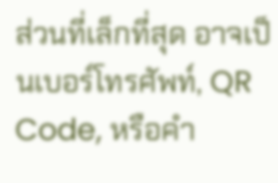ส่วนที่เล็กที่สุด อาจเป็นเบอร์โทรศัพท์, QR Code, หรือคำ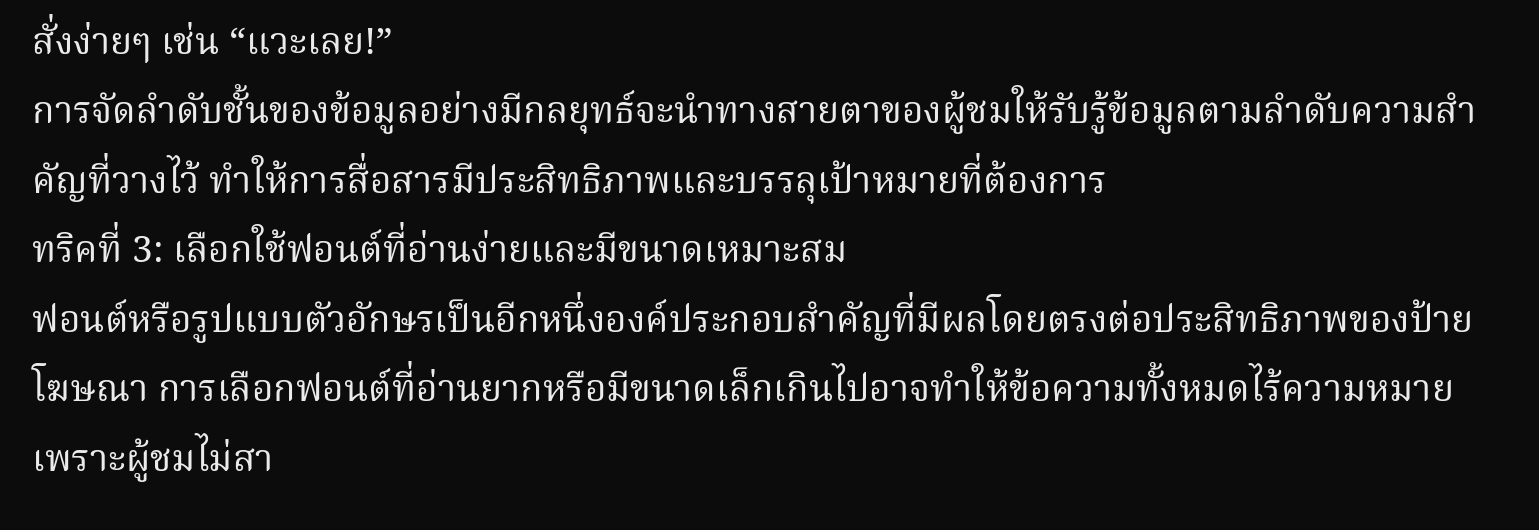สั่งง่ายๆ เช่น “แวะเลย!”
การจัดลำดับชั้นของข้อมูลอย่างมีกลยุทธ์จะนำทางสายตาของผู้ชมให้รับรู้ข้อมูลตามลำดับความสำคัญที่วางไว้ ทำให้การสื่อสารมีประสิทธิภาพและบรรลุเป้าหมายที่ต้องการ
ทริคที่ 3: เลือกใช้ฟอนต์ที่อ่านง่ายและมีขนาดเหมาะสม
ฟอนต์หรือรูปแบบตัวอักษรเป็นอีกหนึ่งองค์ประกอบสำคัญที่มีผลโดยตรงต่อประสิทธิภาพของป้ายโฆษณา การเลือกฟอนต์ที่อ่านยากหรือมีขนาดเล็กเกินไปอาจทำให้ข้อความทั้งหมดไร้ความหมาย เพราะผู้ชมไม่สา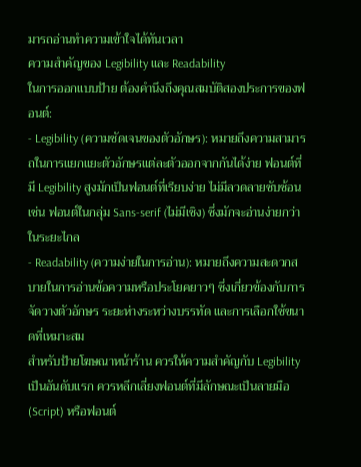มารถอ่านทำความเข้าใจได้ทันเวลา
ความสำคัญของ Legibility และ Readability
ในการออกแบบป้าย ต้องคำนึงถึงคุณสมบัติสองประการของฟอนต์:
- Legibility (ความชัดเจนของตัวอักษร): หมายถึงความสามารถในการแยกแยะตัวอักษรแต่ละตัวออกจากกันได้ง่าย ฟอนต์ที่มี Legibility สูงมักเป็นฟอนต์ที่เรียบง่าย ไม่มีลวดลายซับซ้อน เช่น ฟอนต์ในกลุ่ม Sans-serif (ไม่มีเชิง) ซึ่งมักจะอ่านง่ายกว่าในระยะไกล
- Readability (ความง่ายในการอ่าน): หมายถึงความสะดวกสบายในการอ่านข้อความหรือประโยคยาวๆ ซึ่งเกี่ยวข้องกับการจัดวางตัวอักษร ระยะห่างระหว่างบรรทัด และการเลือกใช้ขนาดที่เหมาะสม
สำหรับป้ายโฆษณาหน้าร้าน ควรให้ความสำคัญกับ Legibility เป็นอันดับแรก ควรหลีกเลี่ยงฟอนต์ที่มีลักษณะเป็นลายมือ (Script) หรือฟอนต์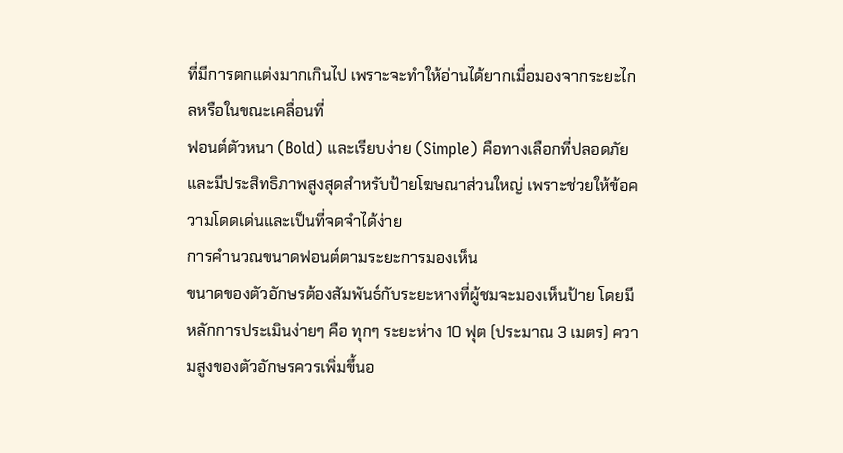ที่มีการตกแต่งมากเกินไป เพราะจะทำให้อ่านได้ยากเมื่อมองจากระยะไกลหรือในขณะเคลื่อนที่
ฟอนต์ตัวหนา (Bold) และเรียบง่าย (Simple) คือทางเลือกที่ปลอดภัยและมีประสิทธิภาพสูงสุดสำหรับป้ายโฆษณาส่วนใหญ่ เพราะช่วยให้ข้อความโดดเด่นและเป็นที่จดจำได้ง่าย
การคำนวณขนาดฟอนต์ตามระยะการมองเห็น
ขนาดของตัวอักษรต้องสัมพันธ์กับระยะหางที่ผู้ชมจะมองเห็นป้าย โดยมีหลักการประเมินง่ายๆ คือ ทุกๆ ระยะห่าง 10 ฟุต (ประมาณ 3 เมตร) ความสูงของตัวอักษรควรเพิ่มขึ้นอ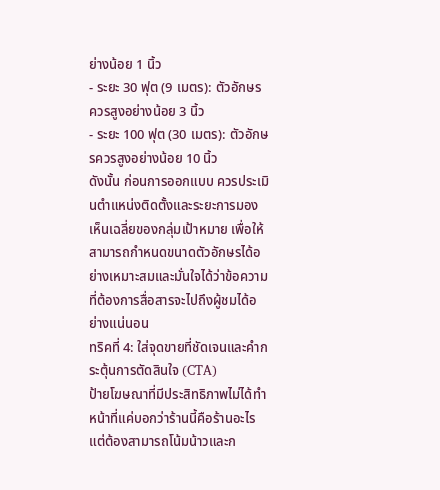ย่างน้อย 1 นิ้ว
- ระยะ 30 ฟุต (9 เมตร): ตัวอักษรควรสูงอย่างน้อย 3 นิ้ว
- ระยะ 100 ฟุต (30 เมตร): ตัวอักษรควรสูงอย่างน้อย 10 นิ้ว
ดังนั้น ก่อนการออกแบบ ควรประเมินตำแหน่งติดตั้งและระยะการมองเห็นเฉลี่ยของกลุ่มเป้าหมาย เพื่อให้สามารถกำหนดขนาดตัวอักษรได้อย่างเหมาะสมและมั่นใจได้ว่าข้อความที่ต้องการสื่อสารจะไปถึงผู้ชมได้อย่างแน่นอน
ทริคที่ 4: ใส่จุดขายที่ชัดเจนและคำกระตุ้นการตัดสินใจ (CTA)
ป้ายโฆษณาที่มีประสิทธิภาพไม่ได้ทำหน้าที่แค่บอกว่าร้านนี้คือร้านอะไร แต่ต้องสามารถโน้มน้าวและก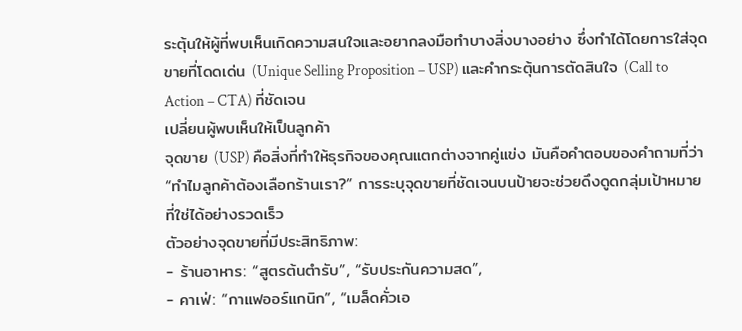ระตุ้นให้ผู้ที่พบเห็นเกิดความสนใจและอยากลงมือทำบางสิ่งบางอย่าง ซึ่งทำได้โดยการใส่จุดขายที่โดดเด่น (Unique Selling Proposition – USP) และคำกระตุ้นการตัดสินใจ (Call to Action – CTA) ที่ชัดเจน
เปลี่ยนผู้พบเห็นให้เป็นลูกค้า
จุดขาย (USP) คือสิ่งที่ทำให้ธุรกิจของคุณแตกต่างจากคู่แข่ง มันคือคำตอบของคำถามที่ว่า “ทำไมลูกค้าต้องเลือกร้านเรา?” การระบุจุดขายที่ชัดเจนบนป้ายจะช่วยดึงดูดกลุ่มเป้าหมายที่ใช่ได้อย่างรวดเร็ว
ตัวอย่างจุดขายที่มีประสิทธิภาพ:
- ร้านอาหาร: “สูตรต้นตำรับ”, “รับประกันความสด”,
- คาเฟ่: “กาแฟออร์แกนิก”, “เมล็ดคั่วเอ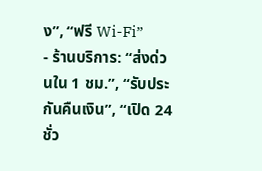ง”, “ฟรี Wi-Fi”
- ร้านบริการ: “ส่งด่วนใน 1 ชม.”, “รับประกันคืนเงิน”, “เปิด 24 ชั่ว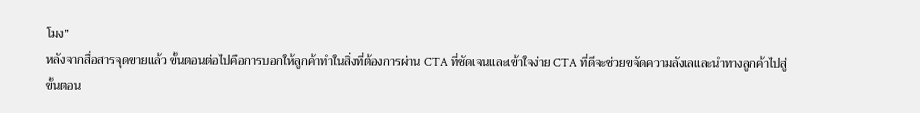โมง”
หลังจากสื่อสารจุดขายแล้ว ขั้นตอนต่อไปคือการบอกให้ลูกค้าทำในสิ่งที่ต้องการผ่าน CTA ที่ชัดเจนและเข้าใจง่าย CTA ที่ดีจะช่วยขจัดความลังเลและนำทางลูกค้าไปสู่ขั้นตอน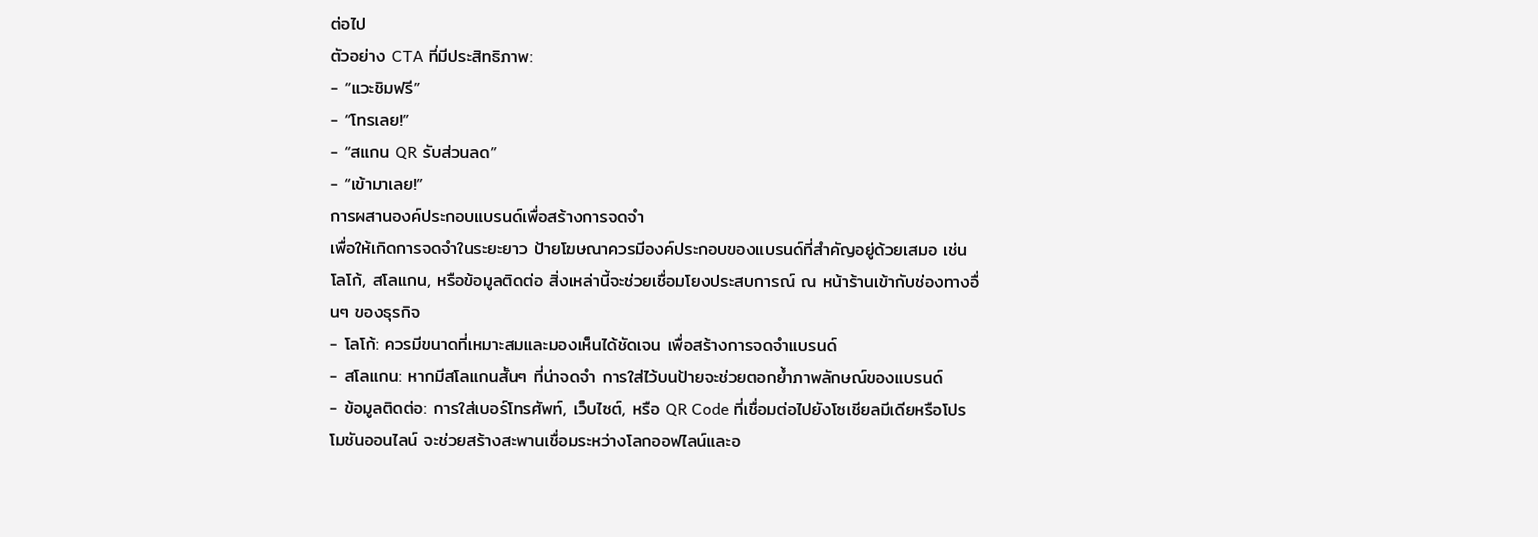ต่อไป
ตัวอย่าง CTA ที่มีประสิทธิภาพ:
- “แวะชิมฟรี”
- “โทรเลย!”
- “สแกน QR รับส่วนลด”
- “เข้ามาเลย!”
การผสานองค์ประกอบแบรนด์เพื่อสร้างการจดจำ
เพื่อให้เกิดการจดจำในระยะยาว ป้ายโฆษณาควรมีองค์ประกอบของแบรนด์ที่สำคัญอยู่ด้วยเสมอ เช่น โลโก้, สโลแกน, หรือข้อมูลติดต่อ สิ่งเหล่านี้จะช่วยเชื่อมโยงประสบการณ์ ณ หน้าร้านเข้ากับช่องทางอื่นๆ ของธุรกิจ
- โลโก้: ควรมีขนาดที่เหมาะสมและมองเห็นได้ชัดเจน เพื่อสร้างการจดจำแบรนด์
- สโลแกน: หากมีสโลแกนสั้นๆ ที่น่าจดจำ การใส่ไว้บนป้ายจะช่วยตอกย้ำภาพลักษณ์ของแบรนด์
- ข้อมูลติดต่อ: การใส่เบอร์โทรศัพท์, เว็บไซต์, หรือ QR Code ที่เชื่อมต่อไปยังโซเชียลมีเดียหรือโปรโมชันออนไลน์ จะช่วยสร้างสะพานเชื่อมระหว่างโลกออฟไลน์และอ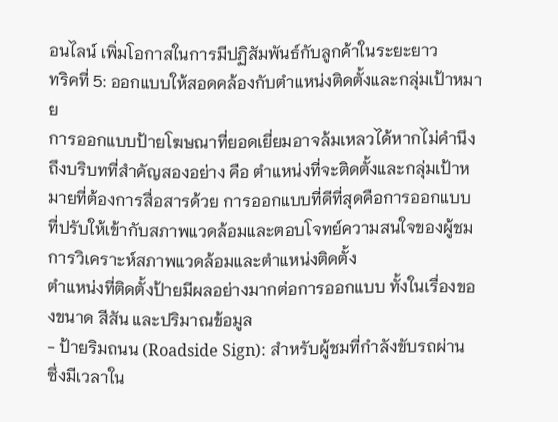อนไลน์ เพิ่มโอกาสในการมีปฏิสัมพันธ์กับลูกค้าในระยะยาว
ทริคที่ 5: ออกแบบให้สอดคล้องกับตำแหน่งติดตั้งและกลุ่มเป้าหมาย
การออกแบบป้ายโฆษณาที่ยอดเยี่ยมอาจล้มเหลวได้หากไม่คำนึงถึงบริบทที่สำคัญสองอย่าง คือ ตำแหน่งที่จะติดตั้งและกลุ่มเป้าหมายที่ต้องการสื่อสารด้วย การออกแบบที่ดีที่สุดคือการออกแบบที่ปรับให้เข้ากับสภาพแวดล้อมและตอบโจทย์ความสนใจของผู้ชม
การวิเคราะห์สภาพแวดล้อมและตำแหน่งติดตั้ง
ตำแหน่งที่ติดตั้งป้ายมีผลอย่างมากต่อการออกแบบ ทั้งในเรื่องของขนาด สีสัน และปริมาณข้อมูล
- ป้ายริมถนน (Roadside Sign): สำหรับผู้ชมที่กำลังขับรถผ่าน ซึ่งมีเวลาใน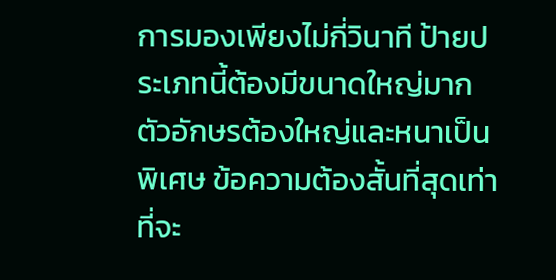การมองเพียงไม่กี่วินาที ป้ายประเภทนี้ต้องมีขนาดใหญ่มาก ตัวอักษรต้องใหญ่และหนาเป็นพิเศษ ข้อความต้องสั้นที่สุดเท่าที่จะ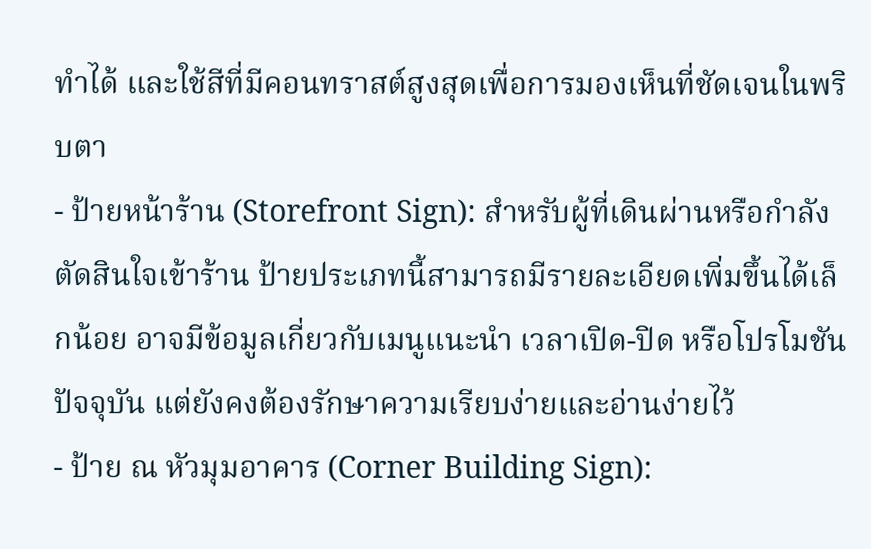ทำได้ และใช้สีที่มีคอนทราสต์สูงสุดเพื่อการมองเห็นที่ชัดเจนในพริบตา
- ป้ายหน้าร้าน (Storefront Sign): สำหรับผู้ที่เดินผ่านหรือกำลังตัดสินใจเข้าร้าน ป้ายประเภทนี้สามารถมีรายละเอียดเพิ่มขึ้นได้เล็กน้อย อาจมีข้อมูลเกี่ยวกับเมนูแนะนำ เวลาเปิด-ปิด หรือโปรโมชันปัจจุบัน แต่ยังคงต้องรักษาความเรียบง่ายและอ่านง่ายไว้
- ป้าย ณ หัวมุมอาคาร (Corner Building Sign):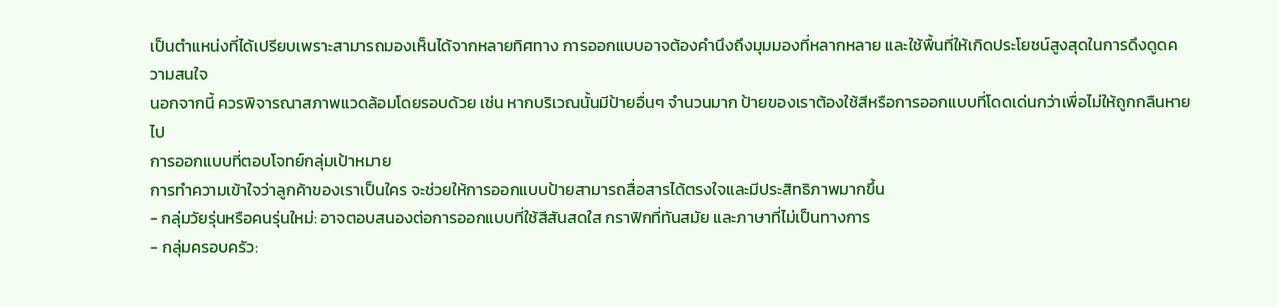เป็นตำแหน่งที่ได้เปรียบเพราะสามารถมองเห็นได้จากหลายทิศทาง การออกแบบอาจต้องคำนึงถึงมุมมองที่หลากหลาย และใช้พื้นที่ให้เกิดประโยชน์สูงสุดในการดึงดูดความสนใจ
นอกจากนี้ ควรพิจารณาสภาพแวดล้อมโดยรอบด้วย เช่น หากบริเวณนั้นมีป้ายอื่นๆ จำนวนมาก ป้ายของเราต้องใช้สีหรือการออกแบบที่โดดเด่นกว่าเพื่อไม่ให้ถูกกลืนหายไป
การออกแบบที่ตอบโจทย์กลุ่มเป้าหมาย
การทำความเข้าใจว่าลูกค้าของเราเป็นใคร จะช่วยให้การออกแบบป้ายสามารถสื่อสารได้ตรงใจและมีประสิทธิภาพมากขึ้น
- กลุ่มวัยรุ่นหรือคนรุ่นใหม่: อาจตอบสนองต่อการออกแบบที่ใช้สีสันสดใส กราฟิกที่ทันสมัย และภาษาที่ไม่เป็นทางการ
- กลุ่มครอบครัว: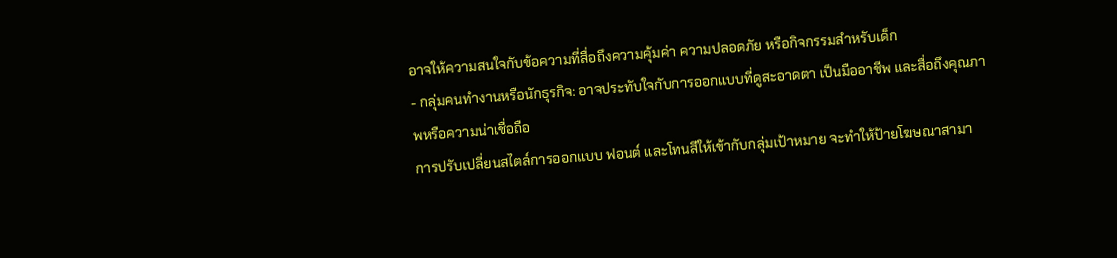อาจให้ความสนใจกับข้อความที่สื่อถึงความคุ้มค่า ความปลอดภัย หรือกิจกรรมสำหรับเด็ก
- กลุ่มคนทำงานหรือนักธุรกิจ: อาจประทับใจกับการออกแบบที่ดูสะอาดตา เป็นมืออาชีพ และสื่อถึงคุณภาพหรือความน่าเชื่อถือ
การปรับเปลี่ยนสไตล์การออกแบบ ฟอนต์ และโทนสีให้เข้ากับกลุ่มเป้าหมาย จะทำให้ป้ายโฆษณาสามา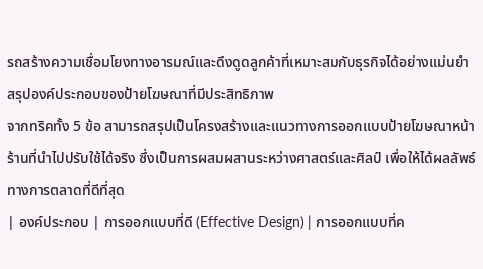รถสร้างความเชื่อมโยงทางอารมณ์และดึงดูดลูกค้าที่เหมาะสมกับธุรกิจได้อย่างแม่นยำ
สรุปองค์ประกอบของป้ายโฆษณาที่มีประสิทธิภาพ
จากทริคทั้ง 5 ข้อ สามารถสรุปเป็นโครงสร้างและแนวทางการออกแบบป้ายโฆษณาหน้าร้านที่นำไปปรับใช้ได้จริง ซึ่งเป็นการผสมผสานระหว่างศาสตร์และศิลป์ เพื่อให้ได้ผลลัพธ์ทางการตลาดที่ดีที่สุด
| องค์ประกอบ | การออกแบบที่ดี (Effective Design) | การออกแบบที่ค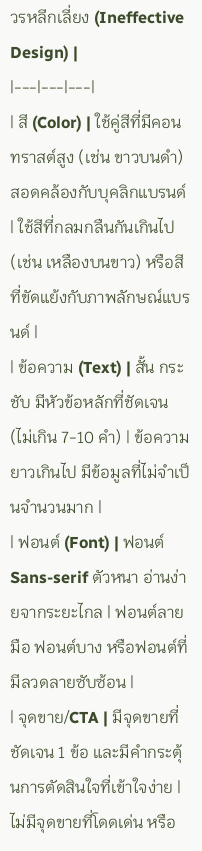วรหลีกเลี่ยง (Ineffective Design) |
|---|---|---|
| สี (Color) | ใช้คู่สีที่มีคอนทราสต์สูง (เช่น ขาวบนดำ) สอดคล้องกับบุคลิกแบรนด์ | ใช้สีที่กลมกลืนกันเกินไป (เช่น เหลืองบนขาว) หรือสีที่ขัดแย้งกับภาพลักษณ์แบรนด์ |
| ข้อความ (Text) | สั้น กระชับ มีหัวข้อหลักที่ชัดเจน (ไม่เกิน 7-10 คำ) | ข้อความยาวเกินไป มีข้อมูลที่ไม่จำเป็นจำนวนมาก |
| ฟอนต์ (Font) | ฟอนต์ Sans-serif ตัวหนา อ่านง่ายจากระยะไกล | ฟอนต์ลายมือ ฟอนต์บาง หรือฟอนต์ที่มีลวดลายซับซ้อน |
| จุดขาย/CTA | มีจุดขายที่ชัดเจน 1 ข้อ และมีคำกระตุ้นการตัดสินใจที่เข้าใจง่าย | ไม่มีจุดขายที่โดดเด่น หรือ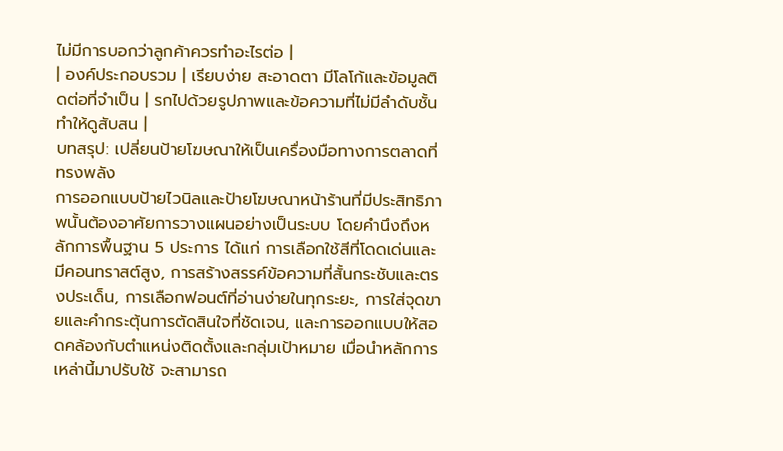ไม่มีการบอกว่าลูกค้าควรทำอะไรต่อ |
| องค์ประกอบรวม | เรียบง่าย สะอาดตา มีโลโก้และข้อมูลติดต่อที่จำเป็น | รกไปด้วยรูปภาพและข้อความที่ไม่มีลำดับชั้น ทำให้ดูสับสน |
บทสรุป: เปลี่ยนป้ายโฆษณาให้เป็นเครื่องมือทางการตลาดที่ทรงพลัง
การออกแบบป้ายไวนิลและป้ายโฆษณาหน้าร้านที่มีประสิทธิภาพนั้นต้องอาศัยการวางแผนอย่างเป็นระบบ โดยคำนึงถึงหลักการพื้นฐาน 5 ประการ ได้แก่ การเลือกใช้สีที่โดดเด่นและมีคอนทราสต์สูง, การสร้างสรรค์ข้อความที่สั้นกระชับและตรงประเด็น, การเลือกฟอนต์ที่อ่านง่ายในทุกระยะ, การใส่จุดขายและคำกระตุ้นการตัดสินใจที่ชัดเจน, และการออกแบบให้สอดคล้องกับตำแหน่งติดตั้งและกลุ่มเป้าหมาย เมื่อนำหลักการเหล่านี้มาปรับใช้ จะสามารถ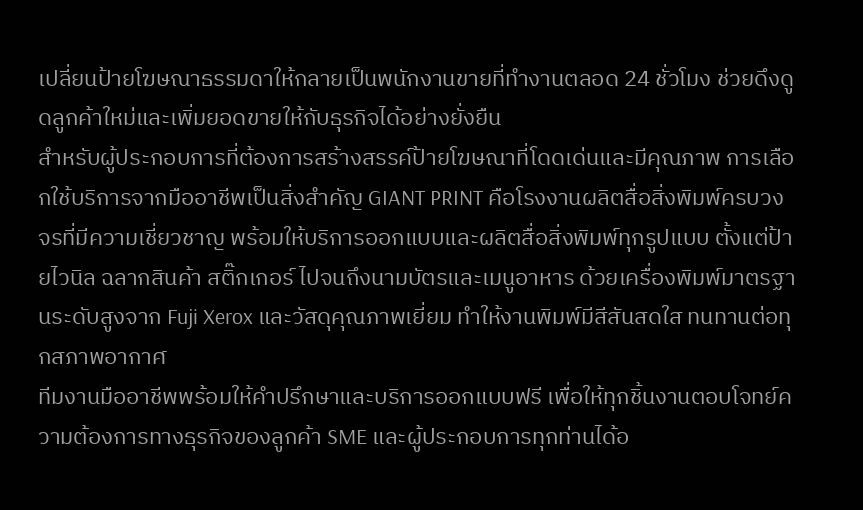เปลี่ยนป้ายโฆษณาธรรมดาให้กลายเป็นพนักงานขายที่ทำงานตลอด 24 ชั่วโมง ช่วยดึงดูดลูกค้าใหม่และเพิ่มยอดขายให้กับธุรกิจได้อย่างยั่งยืน
สำหรับผู้ประกอบการที่ต้องการสร้างสรรค์ป้ายโฆษณาที่โดดเด่นและมีคุณภาพ การเลือกใช้บริการจากมืออาชีพเป็นสิ่งสำคัญ GIANT PRINT คือโรงงานผลิตสื่อสิ่งพิมพ์ครบวงจรที่มีความเชี่ยวชาญ พร้อมให้บริการออกแบบและผลิตสื่อสิ่งพิมพ์ทุกรูปแบบ ตั้งแต่ป้ายไวนิล ฉลากสินค้า สติ๊กเกอร์ ไปจนถึงนามบัตรและเมนูอาหาร ด้วยเครื่องพิมพ์มาตรฐานระดับสูงจาก Fuji Xerox และวัสดุคุณภาพเยี่ยม ทำให้งานพิมพ์มีสีสันสดใส ทนทานต่อทุกสภาพอากาศ
ทีมงานมืออาชีพพร้อมให้คำปรึกษาและบริการออกแบบฟรี เพื่อให้ทุกชิ้นงานตอบโจทย์ความต้องการทางธุรกิจของลูกค้า SME และผู้ประกอบการทุกท่านได้อ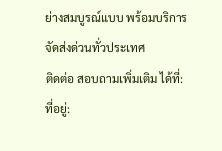ย่างสมบูรณ์แบบ พร้อมบริการจัดส่งด่วนทั่วประเทศ
ติดต่อ สอบถามเพิ่มเติม ได้ที่:
ที่อยู่: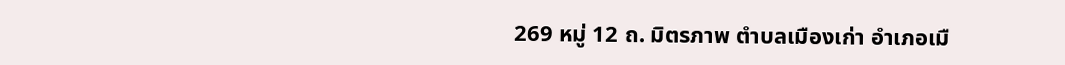269 หมู่ 12 ถ. มิตรภาพ ตำบลเมืองเก่า อำเภอเมื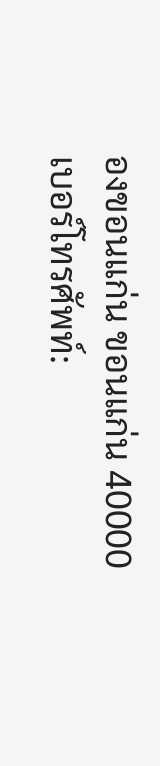องขอนแก่น ขอนแก่น 40000
เบอร์โทรศัพท์: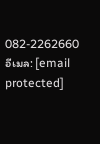082-2262660
อีเมล: [email protected]